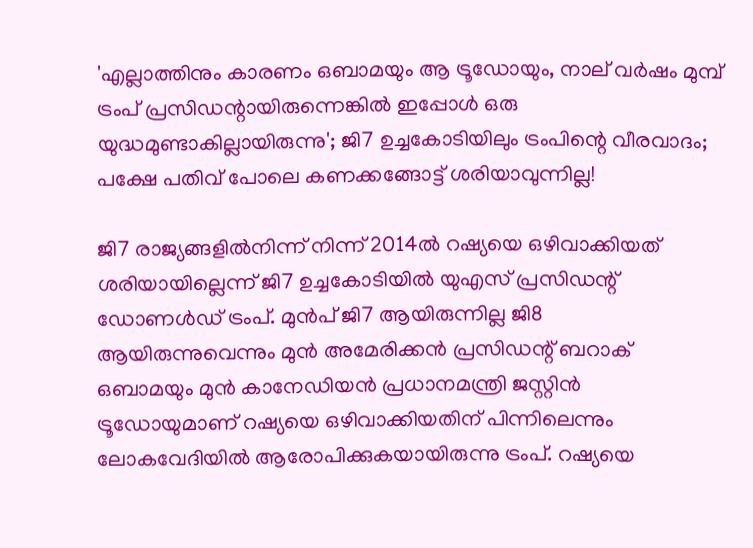'എല്ലാത്തിനും കാരണം ഒബാമയും ആ ട്രൂഡോയും, നാല് വര്‍ഷം മുമ്പ് ട്രംപ് പ്രസിഡന്റായിരുന്നെങ്കില്‍ ഇപ്പോള്‍ ഒരു യുദ്ധമുണ്ടാകില്ലായിരുന്നു'; ജി7 ഉച്ചകോടിയിലും ട്രംപിന്റെ വീരവാദം; പക്ഷേ പതിവ് പോലെ കണക്കങ്ങോട്ട് ശരിയാവുന്നില്ല!

ജി7 രാജ്യങ്ങളില്‍നിന്ന് നിന്ന് 2014ല്‍ റഷ്യയെ ഒഴിവാക്കിയത് ശരിയായില്ലെന്ന് ജി7 ഉച്ചകോടിയില്‍ യുഎസ് പ്രസിഡന്റ് ഡോണള്‍ഡ് ട്രംപ്. മുന്‍പ് ജി7 ആയിരുന്നില്ല ജി8 ആയിരുന്നുവെന്നും മുന്‍ അമേരിക്കന്‍ പ്രസിഡന്റ് ബറാക് ഒബാമയും മുന്‍ കാനേഡിയന്‍ പ്രധാനമന്ത്രി ജസ്റ്റിന്‍ ട്രൂഡോയുമാണ് റഷ്യയെ ഒഴിവാക്കിയതിന് പിന്നിലെന്നും ലോകവേദിയില്‍ ആരോപിക്കുകയായിരുന്നു ട്രംപ്. റഷ്യയെ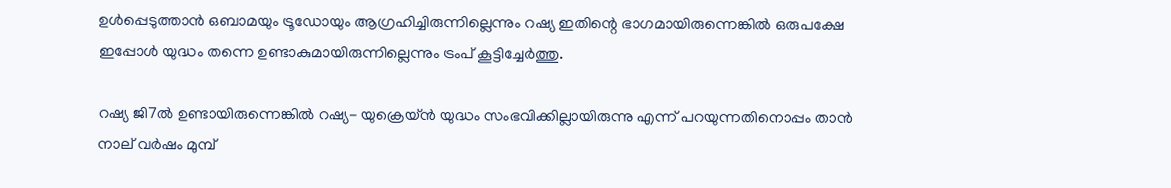ഉള്‍പ്പെടുത്താന്‍ ഒബാമയും ട്രൂഡോയും ആഗ്രഹിച്ചിരുന്നില്ലെന്നും റഷ്യ ഇതിന്റെ ഭാഗമായിരുന്നെങ്കില്‍ ഒരുപക്ഷേ ഇപ്പോള്‍ യുദ്ധം തന്നെ ഉണ്ടാകുമായിരുന്നില്ലെന്നും ട്രംപ് കൂട്ടിച്ചേര്‍ത്തു.

റഷ്യ ജി7ല്‍ ഉണ്ടായിരുന്നെങ്കില്‍ റഷ്യ- യുക്രെയ്ന്‍ യുദ്ധം സംഭവിക്കില്ലായിരുന്നു എന്ന് പറയുന്നതിനൊപ്പം താന്‍ നാല് വര്‍ഷം മുമ്പ്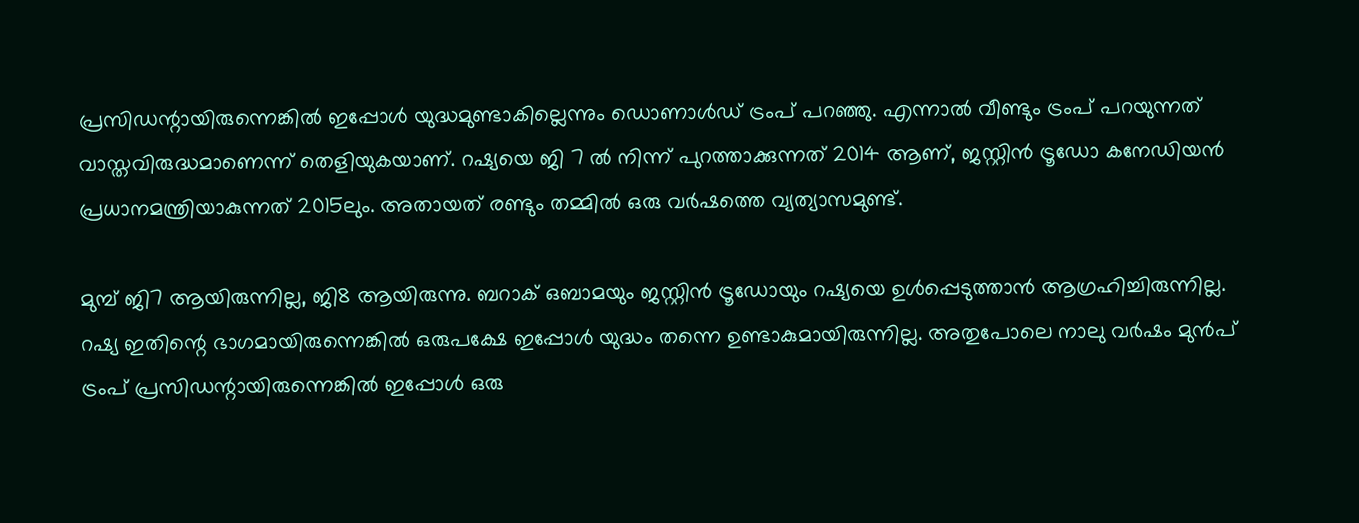പ്രസിഡന്റായിരുന്നെങ്കില്‍ ഇപ്പോള്‍ യുദ്ധമുണ്ടാകില്ലെന്നും ഡൊണാള്‍ഡ് ട്രംപ് പറഞ്ഞു. എന്നാല്‍ വീണ്ടും ട്രംപ് പറയുന്നത് വാസ്തവിരുദ്ധമാണെന്ന് തെളിയുകയാണ്. റഷ്യയെ ജി 7 ല്‍ നിന്ന് പുറത്താക്കുന്നത് 2014 ആണ്, ജസ്റ്റിന്‍ ട്രൂഡോ കനേഡിയന്‍ പ്രധാനമന്ത്രിയാകുന്നത് 2015ലും. അതായത് രണ്ടും തമ്മില്‍ ഒരു വര്‍ഷത്തെ വ്യത്യാസമുണ്ട്.

മുമ്പ് ജി7 ആയിരുന്നില്ല, ജി8 ആയിരുന്നു. ബറാക് ഒബാമയും ജസ്റ്റിന്‍ ട്രൂഡോയും റഷ്യയെ ഉള്‍പ്പെടുത്താന്‍ ആഗ്രഹിച്ചിരുന്നില്ല. റഷ്യ ഇതിന്റെ ഭാഗമായിരുന്നെങ്കില്‍ ഒരുപക്ഷേ ഇപ്പോള്‍ യുദ്ധം തന്നെ ഉണ്ടാകുമായിരുന്നില്ല. അതുപോലെ നാലു വര്‍ഷം മുന്‍പ് ട്രംപ് പ്രസിഡന്റായിരുന്നെങ്കില്‍ ഇപ്പോള്‍ ഒരു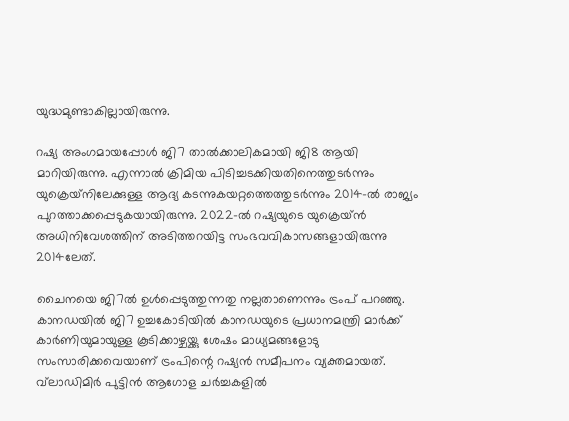യുദ്ധമുണ്ടാകില്ലായിരുന്നു.

റഷ്യ അംഗമായപ്പോള്‍ ജി7 താല്‍ക്കാലികമായി ജി8 ആയി മാറിയിരുന്നു. എന്നാല്‍ ക്രിമിയ പിടിച്ചടക്കിയതിനെത്തുടര്‍ന്നും യുക്രെയ്‌നിലേക്കുള്ള ആദ്യ കടന്നുകയറ്റത്തെത്തുടര്‍ന്നും 2014-ല്‍ രാജ്യം പുറത്താക്കപ്പെടുകയായിരുന്നു. 2022-ല്‍ റഷ്യയുടെ യുക്രെയ്ന്‍ അധിനിവേശത്തിന് അടിത്തറയിട്ട സംഭവവികാസങ്ങളായിരുന്നു 2014ലേത്.

ചൈനയെ ജി7ല്‍ ഉള്‍പ്പെടുത്തുന്നതു നല്ലതാണെന്നും ട്രംപ് പറഞ്ഞു. കാനഡയില്‍ ജി7 ഉച്ചകോടിയില്‍ കാനഡയുടെ പ്രധാനമന്ത്രി മാര്‍ക്ക് കാര്‍ണിയുമായുള്ള കൂടിക്കാഴ്ചയ്ക്കു ശേഷം മാധ്യമങ്ങളോടു സംസാരിക്കവെയാണ് ട്രംപിന്റെ റഷ്യന്‍ സമീപനം വ്യക്തമായത്. വ്‌ലാഡിമിര്‍ പുട്ടിന്‍ ആഗോള ചര്‍ച്ചകളില്‍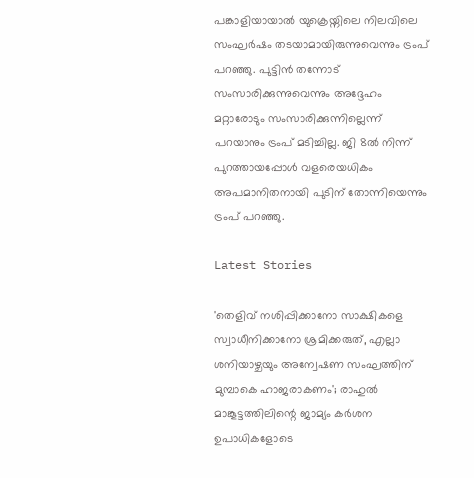പങ്കാളിയായാല്‍ യുക്രെയ്നിലെ നിലവിലെ സംഘര്‍ഷം തടയാമായിരുന്നുവെന്നും ട്രംപ് പറഞ്ഞു. പുട്ടിന്‍ തന്നോട് സംസാരിക്കുന്നുവെന്നും അദ്ദേഹം മറ്റാരോടും സംസാരിക്കുന്നില്ലെന്ന് പറയാനും ട്രംപ് മടിച്ചില്ല. ജി 8ല്‍ നിന്ന് പുറത്തായപ്പോള്‍ വളരെയധികം അപമാനിതനായി പുടിന് തോന്നിയെന്നും ട്രംപ് പറഞ്ഞു.

Latest Stories

'തെളിവ് നശിപ്പിക്കാനോ സാക്ഷികളെ സ്വാധീനിക്കാനോ ശ്രമിക്കരുത്, എല്ലാ ശനിയാഴ്ചയും അന്വേഷണ സംഘത്തിന് മുമ്പാകെ ഹാജരാകണം'; രാഹുൽ മാങ്കൂട്ടത്തിലിന്റെ ജാമ്യം കർശന ഉപാധികളോടെ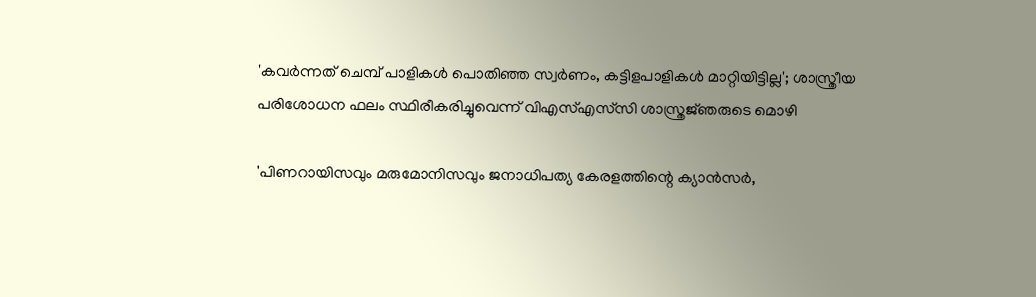'കവർന്നത് ചെമ്പ് പാളികൾ പൊതിഞ്ഞ സ്വർണം, കട്ടിളപാളികൾ മാറ്റിയിട്ടില്ല'; ശാസ്ത്രീയ പരിശോധന ഫലം സ്ഥിരീകരിച്ചുവെന്ന് വിഎസ്എസ്‍സി ശാസ്ത്രജ്‌ഞരുടെ മൊഴി

'പിണറായിസവും മരുമോനിസവും ജനാധിപത്യ കേരളത്തിന്റെ ക്യാൻസർ,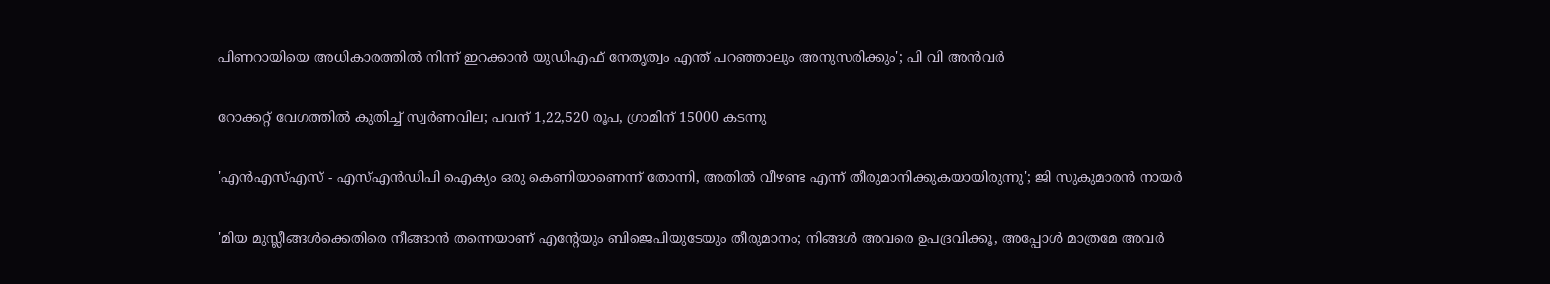പിണറായിയെ അധികാരത്തിൽ നിന്ന് ഇറക്കാൻ യുഡിഎഫ് നേതൃത്വം എന്ത്‌ പറഞ്ഞാലും അനുസരിക്കും'; പി വി അൻവർ

റോക്കറ്റ് വേഗത്തിൽ കുതിച്ച് സ്വർണവില; പവന് 1,22,520 രൂപ, ഗ്രാമിന് 15000 കടന്നു

'എന്‍എസ്എസ് - എസ്എന്‍ഡിപി ഐക്യം ഒരു കെണിയാണെന്ന് തോന്നി, അതിൽ വീഴണ്ട എന്ന് തീരുമാനിക്കുകയായിരുന്നു'; ജി സുകുമാരൻ നായർ

'മിയ മുസ്ലീങ്ങള്‍ക്കെതിരെ നീങ്ങാന്‍ തന്നെയാണ് എന്റേയും ബിജെപിയുടേയും തീരുമാനം; നിങ്ങള്‍ അവരെ ഉപദ്രവിക്കൂ, അപ്പോള്‍ മാത്രമേ അവര്‍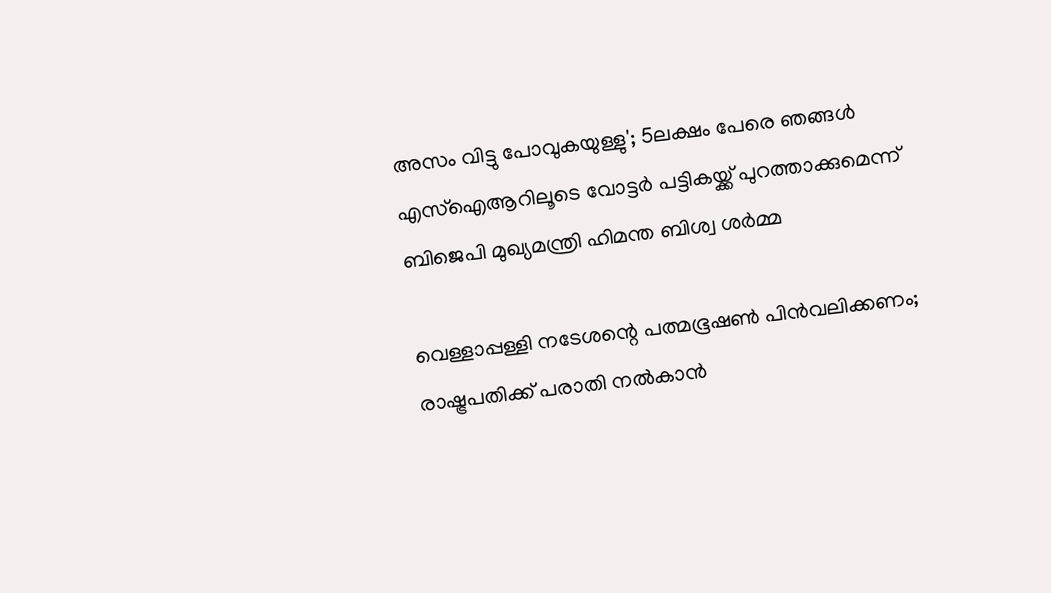അസം വിട്ടു പോവുകയുള്ളു'; 5ലക്ഷം പേരെ ഞങ്ങള്‍ എസ്‌ഐആറിലൂടെ വോട്ടര്‍ പട്ടികയ്ക്ക് പുറത്താക്കുമെന്ന് ബിജെപി മുഖ്യമന്ത്രി ഹിമന്ത ബിശ്വ ശര്‍മ്മ

വെള്ളാപ്പള്ളി നടേശന്റെ പത്മഭൂഷൺ പിൻവലിക്കണം; രാഷ്ട്രപതിക്ക് പരാതി നൽകാൻ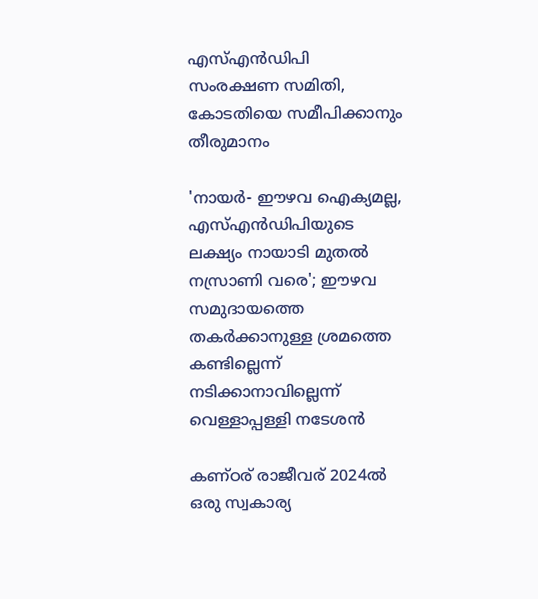എസ്എൻഡിപി സംരക്ഷണ സമിതി, കോടതിയെ സമീപിക്കാനും തീരുമാനം

'നായർ- ഈഴവ ഐക്യമല്ല, എസ്എൻഡിപിയുടെ ലക്ഷ്യം നായാടി മുതൽ നസ്രാണി വരെ'; ഈഴവ സമുദായത്തെ തകർക്കാനുള്ള ശ്രമത്തെ കണ്ടില്ലെന്ന് നടിക്കാനാവില്ലെന്ന് വെള്ളാപ്പള്ളി നടേശൻ

കണ്ഠര് രാജീവര് 2024ല്‍ ഒരു സ്വകാര്യ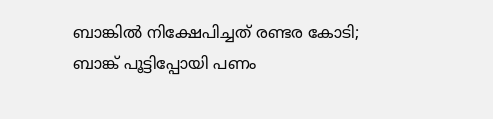ബാങ്കില്‍ നിക്ഷേപിച്ചത് രണ്ടര കോടി; ബാങ്ക് പൂട്ടിപ്പോയി പണം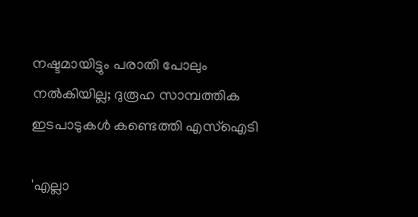നഷ്ടമായിട്ടും പരാതി പോലും നല്‍കിയില്ല; ദുരൂഹ സാമ്പത്തിക ഇടപാടുകള്‍ കണ്ടെത്തി എസ്‌ഐടി

'എല്ലാ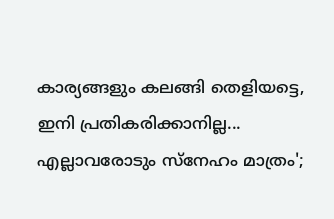കാര്യങ്ങളും കലങ്ങി തെളിയട്ടെ, ഇനി പ്രതികരിക്കാനില്ല... എല്ലാവരോടും സ്നേഹം മാത്രം';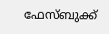ഫേസ്ബുക്ക്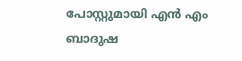പോസ്റ്റുമായി എൻ എം ബാദുഷ